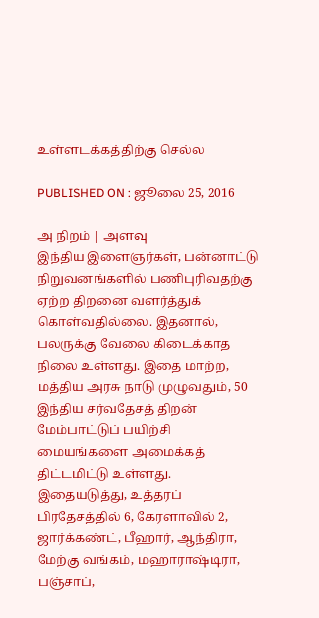உள்ளடக்கத்திற்கு செல்ல

PUBLISHED ON : ஜூலை 25, 2016

அ நிறம் | அளவு
இந்திய இளைஞர்கள், பன்னாட்டு நிறுவனங்களில் பணிபுரிவதற்கு ஏற்ற திறனை வளர்த்துக் கொள்வதில்லை. இதனால், பலருக்கு வேலை கிடைக்காத நிலை உள்ளது. இதை மாற்ற, மத்திய அரசு நாடு முழுவதும், 50 இந்திய சர்வதேசத் திறன் மேம்பாட்டுப் பயிற்சி மையங்களை அமைக்கத் திட்டமிட்டு உள்ளது. இதையடுத்து, உத்தரப் பிரதேசத்தில் 6, கேரளாவில் 2, ஜார்க்கண்ட், பீஹார், ஆந்திரா, மேற்கு வங்கம், மஹாராஷ்டிரா, பஞ்சாப்,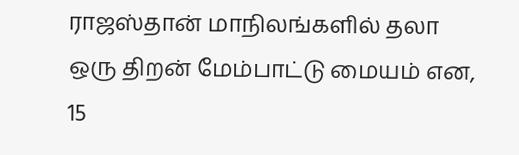ராஜஸ்தான் மாநிலங்களில் தலா ஒரு திறன் மேம்பாட்டு மையம் என, 15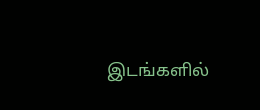இடங்களில்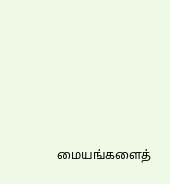மையங்களைத்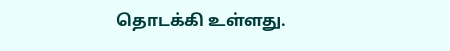தொடக்கி உள்ளது.